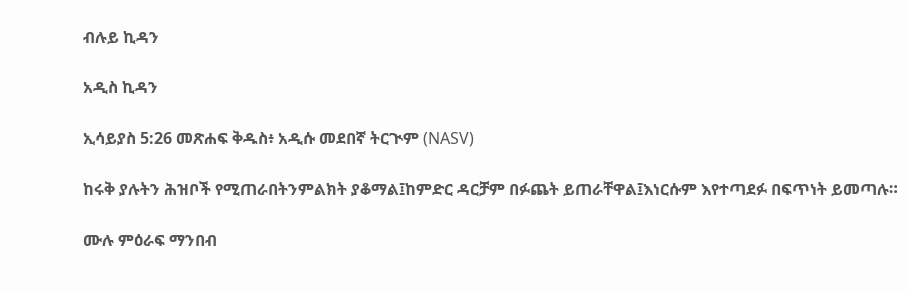ብሉይ ኪዳን

አዲስ ኪዳን

ኢሳይያስ 5:26 መጽሐፍ ቅዱስ፥ አዲሱ መደበኛ ትርጒም (NASV)

ከሩቅ ያሉትን ሕዝቦች የሚጠራበትንምልክት ያቆማል፤ከምድር ዳርቻም በፉጨት ይጠራቸዋል፤እነርሱም እየተጣደፉ በፍጥነት ይመጣሉ።

ሙሉ ምዕራፍ ማንበብ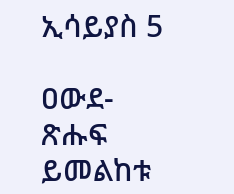ኢሳይያስ 5

ዐውደ-ጽሑፍ ይመልከቱ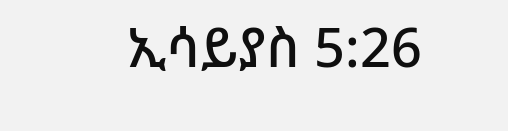ኢሳይያስ 5:26